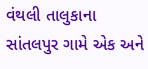વંથલી તાલુકાના સાંતલપુર ગામે એક અને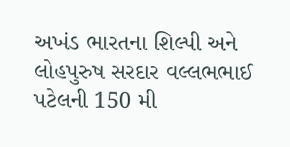અખંડ ભારતના શિલ્પી અને લોહપુરુષ સરદાર વલ્લભભાઈ પટેલની 150 મી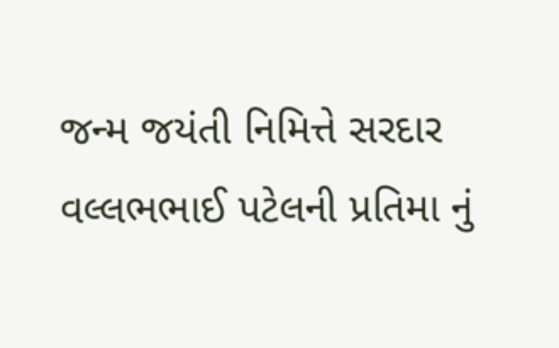જન્મ જયંતી નિમિત્તે સરદાર વલ્લભભાઈ પટેલની પ્રતિમા નું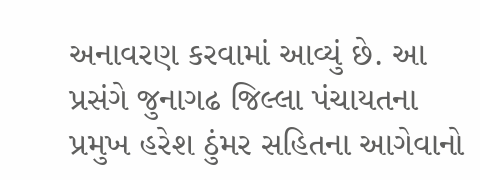અનાવરણ કરવામાં આવ્યું છે. આ પ્રસંગે જુનાગઢ જિલ્લા પંચાયતના પ્રમુખ હરેશ ઠુંમર સહિતના આગેવાનો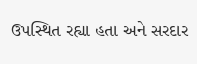ઉપસ્થિત રહ્યા હતા અને સરદાર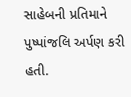સાહેબની પ્રતિમાને પુષ્પાંજલિ અર્પણ કરી હતી.